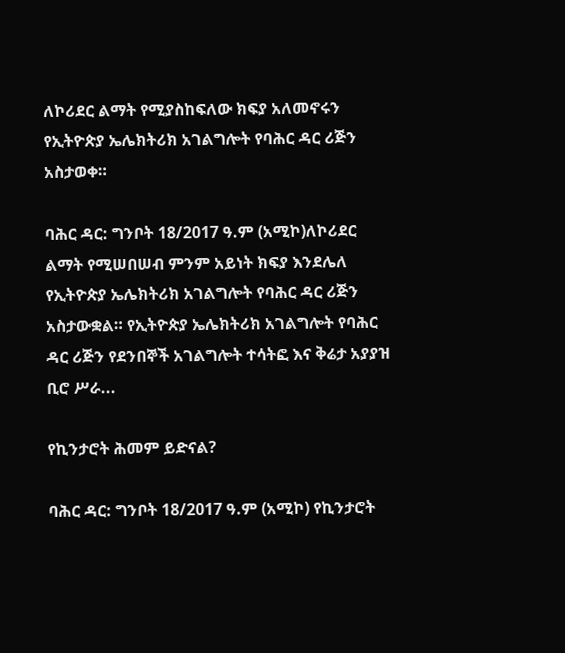ለኮሪደር ልማት የሚያስከፍለው ክፍያ አለመኖሩን የኢትዮጵያ ኤሌክትሪክ አገልግሎት የባሕር ዳር ሪጅን አስታወቀ።

ባሕር ዳር: ግንቦት 18/2017 ዓ.ም (አሚኮ)ለኮሪደር ልማት የሚሠበሠብ ምንም አይነት ክፍያ እንደሌለ የኢትዮጵያ ኤሌክትሪክ አገልግሎት የባሕር ዳር ሪጅን አስታውቋል። የኢትዮጵያ ኤሌክትሪክ አገልግሎት የባሕር ዳር ሪጅን የደንበኞች አገልግሎት ተሳትፎ እና ቅሬታ አያያዝ ቢሮ ሥራ...

የኪንታሮት ሕመም ይድናል?

ባሕር ዳር: ግንቦት 18/2017 ዓ.ም (አሚኮ) የኪንታሮት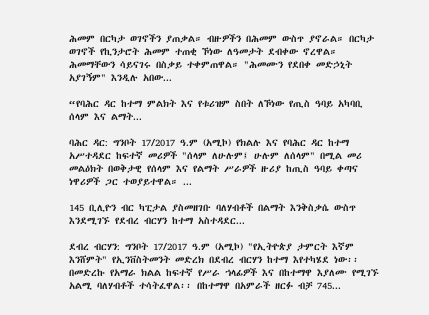ሕመም በርካታ ወገኖችን ያጠቃል። ብዙዎችን በሕመም ውስጥ ያኖራል። በርካታ ወገኖች የኪንታሮት ሕመም ተጠቂ ኾነው ለዓመታት ደብቀው ኖረዋል። ሕመማቸውን ሳይናገሩ በስቃይ ተቀምጠዋል። "ሕመሙን የደበቀ መድኃኒት አያገኝም" እንዲሉ አበው...

“የባሕር ዳር ከተማ ምልክት እና የቱሪዝም ስበት ለኾነው የጢስ ዓባይ አካባቢ ሰላም እና ልማት...

ባሕር ዳር: ግንቦት 17/2017 ዓ.ም (አሚኮ) የክልሉ እና የባሕር ዳር ከተማ አሥተዳደር ከፍተኛ መሪዎች "ሰላም ለሁሉም፤ ሁሉም ለሰላም" በሚል መሪ መልዕክት በወቅታዊ የሰላም እና የልማት ሥራዎች ዙሪያ ከጢስ ዓባይ ቀጣና ነዋሪዎች ጋር ተወያይተዋል። ...

145 ቢሊዮን ብር ካፒታል ያስመዘገቡ ባለሃብቶች በልማት እንቅስቃሴ ውስጥ እንደሚገኙ የደብረ ብርሃን ከተማ አስተዳደር...

ደብረ ብርሃን: ግንቦት 17/2017 ዓ.ም (አሚኮ) "የኢትዮጵያ ታምርት እኛም እንሸምት" የኢንቨስትመንት መድረክ በደብረ ብርሃን ከተማ እየተካሄደ ነው፡፡ በመድረኩ የአማራ ክልል ከፍተኛ የሥራ ኀላፊዎች እና በከተማዋ እያለሙ የሚገኙ አልሚ ባለሃብቶች ተሳትፈዋል፡፡ በከተማዋ በአምራች ዘርፉ ብቻ 745...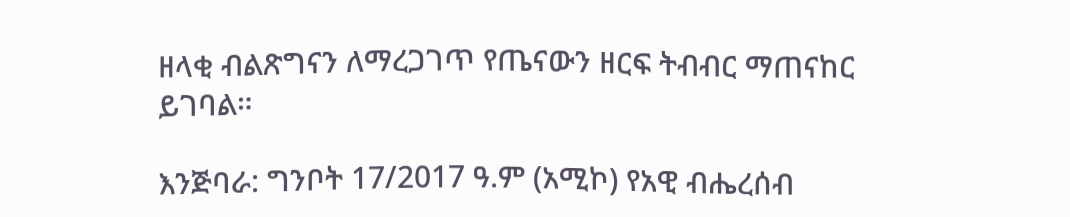ዘላቂ ብልጽግናን ለማረጋገጥ የጤናውን ዘርፍ ትብብር ማጠናከር ይገባል።

እንጅባራ: ግንቦት 17/2017 ዓ.ም (አሚኮ) የአዊ ብሔረሰብ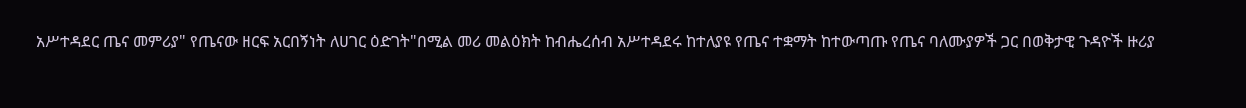አሥተዳደር ጤና መምሪያ" የጤናው ዘርፍ አርበኝነት ለሀገር ዕድገት"በሚል መሪ መልዕክት ከብሔረሰብ አሥተዳደሩ ከተለያዩ የጤና ተቋማት ከተውጣጡ የጤና ባለሙያዎች ጋር በወቅታዊ ጉዳዮች ዙሪያ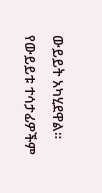ውይይት አካሂደዋል። የውይይቱ ተሳታፊዎችም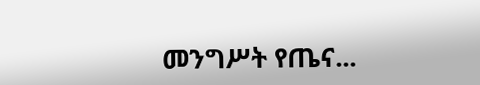መንግሥት የጤና...